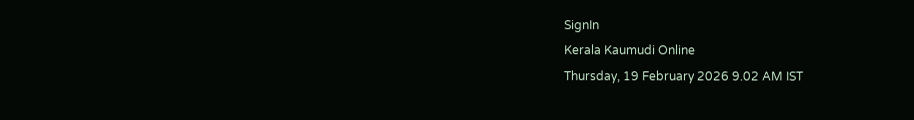SignIn
Kerala Kaumudi Online
Thursday, 19 February 2026 9.02 AM IST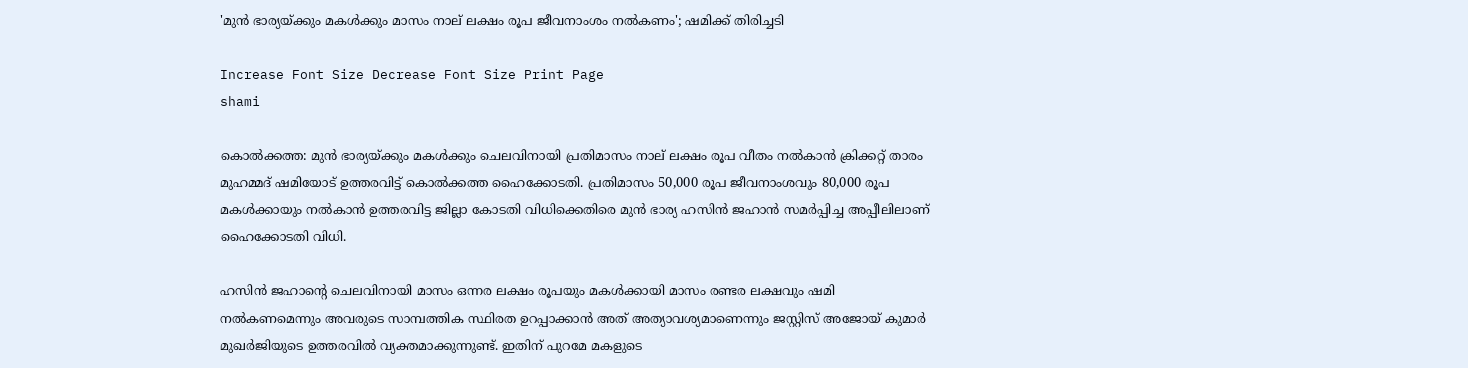'മുൻ ഭാര്യയ്‌ക്കും മകൾക്കും മാസം നാല് ലക്ഷം രൂപ ജീവനാംശം നൽകണം'; ഷമിക്ക് തിരിച്ചടി

Increase Font Size Decrease Font Size Print Page
shami

കൊൽക്കത്ത: മുൻ ഭാര്യയ്‌ക്കും മകൾക്കും ചെലവിനായി പ്രതിമാസം നാല് ലക്ഷം രൂപ വീതം നൽകാൻ ക്രിക്കറ്റ് താരം മുഹമ്മദ് ഷമിയോട് ഉത്തരവിട്ട് കൊൽക്കത്ത ഹൈക്കോടതി. പ്രതിമാസം 50,000 രൂപ ജീവനാംശവും 80,000 രൂപ മകൾക്കായും നൽകാൻ ഉത്തരവിട്ട ജില്ലാ കോടതി വിധിക്കെതിരെ മുൻ ഭാര്യ ഹസിൻ ജഹാൻ സമർപ്പിച്ച അപ്പീലിലാണ് ഹൈക്കോടതി വിധി.

ഹസിൻ ജഹാന്റെ ചെലവിനായി മാസം ഒന്നര ലക്ഷം രൂപയും മകൾക്കായി മാസം രണ്ടര ലക്ഷവും ഷമി നൽകണമെന്നും അവരുടെ സാമ്പത്തിക സ്ഥിരത ഉറപ്പാക്കാൻ അത് അത്യാവശ്യമാണെന്നും ജസ്റ്റിസ് അജോയ് കുമാർ മുഖർജിയുടെ ഉത്തരവിൽ വ്യക്തമാക്കുന്നുണ്ട്. ഇതിന് പുറമേ മകളുടെ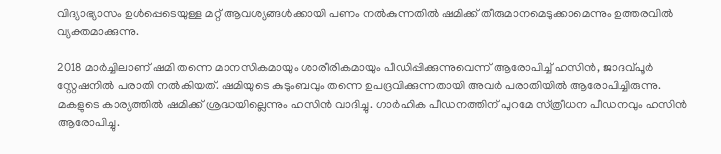വിദ്യാഭ്യാസം ഉൾപ്പെടെയുള്ള മറ്റ് ആവശ്യങ്ങൾക്കായി പണം നൽകുന്നതിൽ ഷമിക്ക് തീരുമാനമെടുക്കാമെന്നും ഉത്തരവിൽ വ്യക്തമാക്കുന്നു.

2018 മാർച്ചിലാണ് ഷമി തന്നെ മാനസികമായും ശാരീരികമായും പീഡിപ്പിക്കുന്നുവെന്ന് ആരോപിച്ച് ഹസിൻ, ജാദവ്‌പൂർ സ്റ്റേഷനിൽ പരാതി നൽകിയത്. ഷമിയുടെ കുടുംബവും തന്നെ ഉപദ്രവിക്കുന്നതായി അവർ പരാതിയിൽ ആരോപിച്ചിരുന്നു. മകളുടെ കാര്യത്തിൽ ഷമിക്ക് ശ്രദ്ധയില്ലെന്നും ഹസിൻ വാദിച്ചു. ഗാർഹിക പീഡനത്തിന് പുറമേ സ്‌ത്രീധന പീഡനവും ഹസിൻ ആരോപിച്ചു.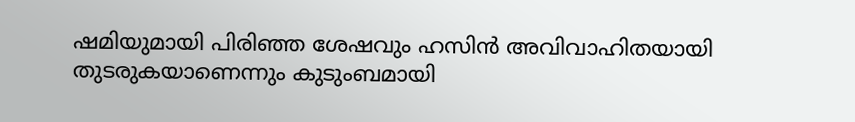ഷമിയുമായി പിരിഞ്ഞ ശേഷവും ഹസിന്‍ അവിവാഹിതയായി തുടരുകയാണെന്നും കുടുംബമായി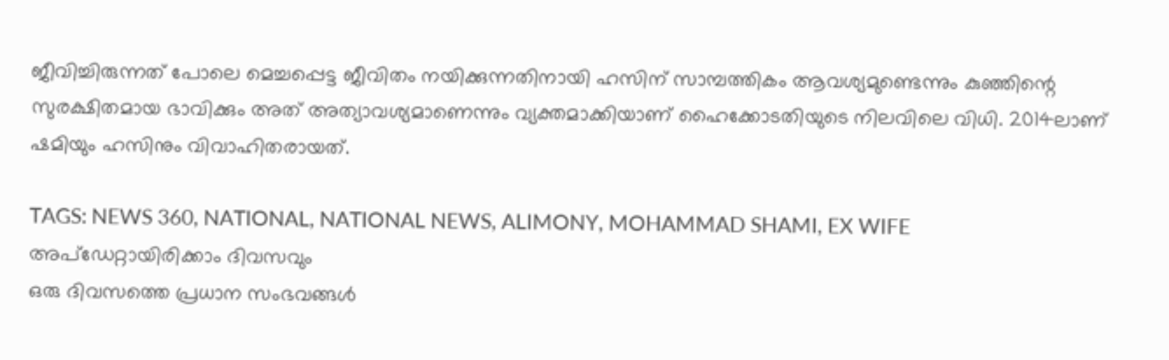ജീവിച്ചിരുന്നത് പോലെ മെച്ചപ്പെട്ട ജീവിതം നയിക്കുന്നതിനായി ഹസിന് സാമ്പത്തികം ആവശ്യമുണ്ടെന്നും കുഞ്ഞിന്റെ സുരക്ഷിതമായ ഭാവിക്കും അത് അത്യാവശ്യമാണെന്നും വ്യക്തമാക്കിയാണ് ഹൈക്കോടതിയുടെ നിലവിലെ വിധി. 2014ലാണ് ഷമിയും ഹസിനും വിവാഹിതരായത്.

TAGS: NEWS 360, NATIONAL, NATIONAL NEWS, ALIMONY, MOHAMMAD SHAMI, EX WIFE
അപ്ഡേറ്റായിരിക്കാം ദിവസവും
ഒരു ദിവസത്തെ പ്രധാന സംഭവങ്ങൾ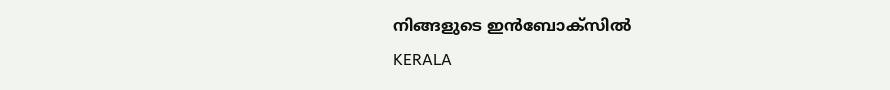നിങ്ങളുടെ ഇൻബോക്സിൽ
KERALA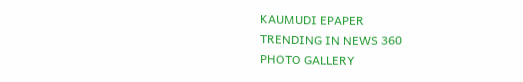KAUMUDI EPAPER
TRENDING IN NEWS 360
PHOTO GALLERY